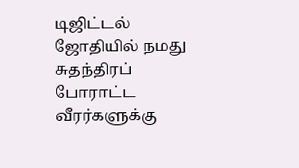டிஜிட்டல் ஜோதியில் நமது சுதந்திரப் போராட்ட வீரர்களுக்கு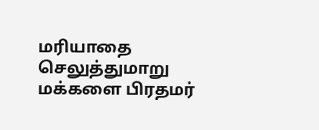மரியாதை செலுத்துமாறு மக்களை பிரதமர்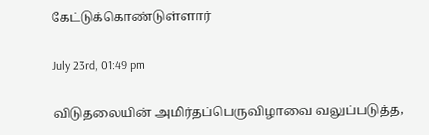கேட்டுக்கொண்டுள்ளார்

July 23rd, 01:49 pm

விடுதலையின் அமிர்தப்பெருவிழாவை வலுப்படுத்த,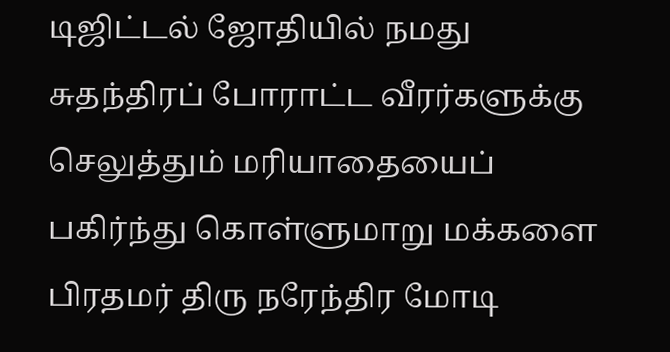டிஜிட்டல் ஜோதியில் நமது சுதந்திரப் போராட்ட வீரர்களுக்கு செலுத்தும் மரியாதையைப் பகிர்ந்து கொள்ளுமாறு மக்களை பிரதமர் திரு நரேந்திர மோடி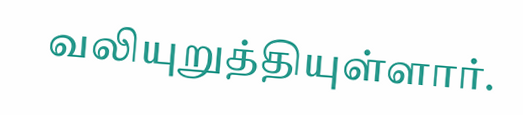வலியுறுத்தியுள்ளார்.